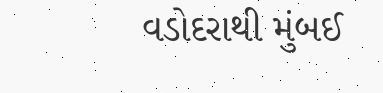વડોદરાથી મુંબઈ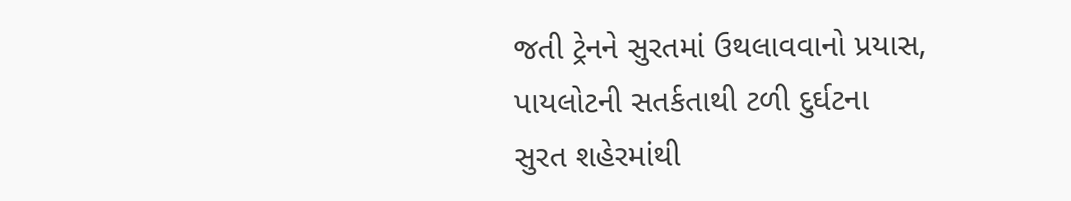જતી ટ્રેનને સુરતમાં ઉથલાવવાનો પ્રયાસ, પાયલોટની સતર્કતાથી ટળી દુર્ઘટના
સુરત શહેરમાંથી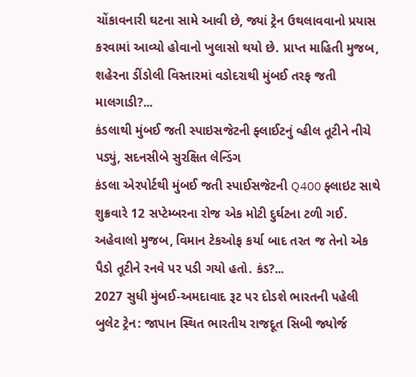ચોંકાવનારી ઘટના સામે આવી છે, જ્યાં ટ્રેન ઉથલાવવાનો પ્રયાસ કરવામાં આવ્યો હોવાનો ખુલાસો થયો છે. પ્રાપ્ત માહિતી મુજબ, શહેરના ડીંડોલી વિસ્તારમાં વડોદરાથી મુંબઈ તરફ જતી માલગાડી?...
કંડલાથી મુંબઈ જતી સ્પાઇસજેટની ફ્લાઈટનું વ્હીલ તૂટીને નીચે પડ્યું, સદનસીબે સુરક્ષિત લેન્ડિંગ
કંડલા એરપોર્ટથી મુંબઈ જતી સ્પાઈસજેટની Q400 ફ્લાઇટ સાથે શુક્રવારે 12 સપ્ટેમ્બરના રોજ એક મોટી દુર્ઘટના ટળી ગઈ. અહેવાલો મુજબ, વિમાન ટેકઓફ કર્યા બાદ તરત જ તેનો એક પૈડો તૂટીને રનવે પર પડી ગયો હતો. કંડ?...
2027 સુધી મુંબઈ-અમદાવાદ રૂટ પર દોડશે ભારતની પહેલી બુલેટ ટ્રેન: જાપાન સ્થિત ભારતીય રાજદૂત સિબી જ્યોર્જ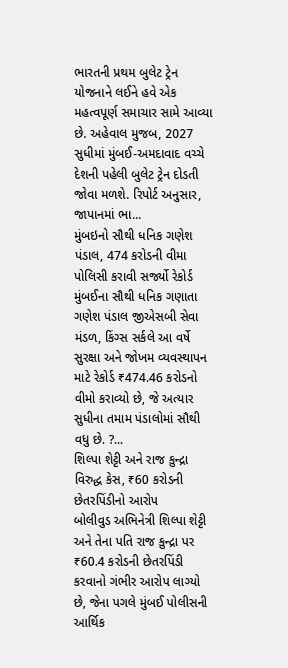ભારતની પ્રથમ બુલેટ ટ્રેન યોજનાને લઈને હવે એક મહત્વપૂર્ણ સમાચાર સામે આવ્યા છે. અહેવાલ મુજબ, 2027 સુધીમાં મુંબઈ-અમદાવાદ વચ્ચે દેશની પહેલી બુલેટ ટ્રેન દોડતી જોવા મળશે. રિપોર્ટ અનુસાર, જાપાનમાં ભા...
મુંબઇનો સૌથી ધનિક ગણેશ પંડાલ, 474 કરોડની વીમા પોલિસી કરાવી સર્જ્યો રેકોર્ડ
મુંબઈના સૌથી ધનિક ગણાતા ગણેશ પંડાલ જીએસબી સેવા મંડળ, કિંગ્સ સર્કલે આ વર્ષે સુરક્ષા અને જોખમ વ્યવસ્થાપન માટે રેકોર્ડ ₹474.46 કરોડનો વીમો કરાવ્યો છે, જે અત્યાર સુધીના તમામ પંડાલોમાં સૌથી વધુ છે. ?...
શિલ્પા શેટ્ટી અને રાજ કુન્દ્રા વિરુદ્ધ કેસ, ₹60 કરોડની છેતરપિંડીનો આરોપ
બોલીવુડ અભિનેત્રી શિલ્પા શેટ્ટી અને તેના પતિ રાજ કુન્દ્રા પર ₹60.4 કરોડની છેતરપિંડી કરવાનો ગંભીર આરોપ લાગ્યો છે, જેના પગલે મુંબઈ પોલીસની આર્થિક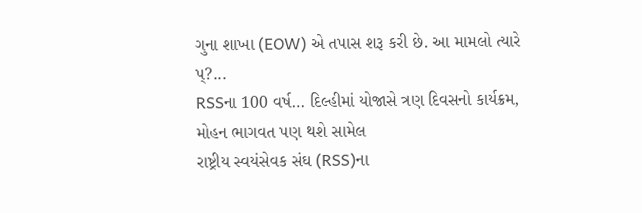ગુના શાખા (EOW) એ તપાસ શરૂ કરી છે. આ મામલો ત્યારે પ્?...
RSSના 100 વર્ષ… દિલ્હીમાં યોજાસે ત્રણ દિવસનો કાર્યક્રમ, મોહન ભાગવત પણ થશે સામેલ
રાષ્ટ્રીય સ્વયંસેવક સંઘ (RSS)ના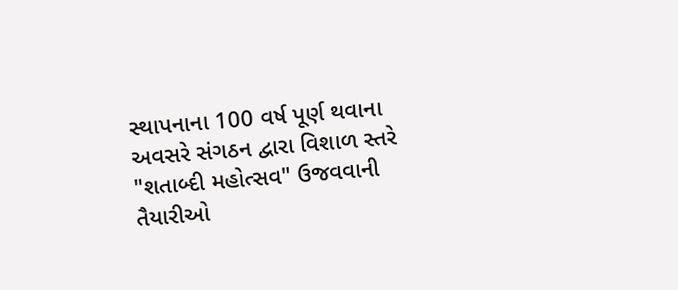સ્થાપનાના 100 વર્ષ પૂર્ણ થવાના અવસરે સંગઠન દ્વારા વિશાળ સ્તરે "શતાબ્દી મહોત્સવ" ઉજવવાની તૈયારીઓ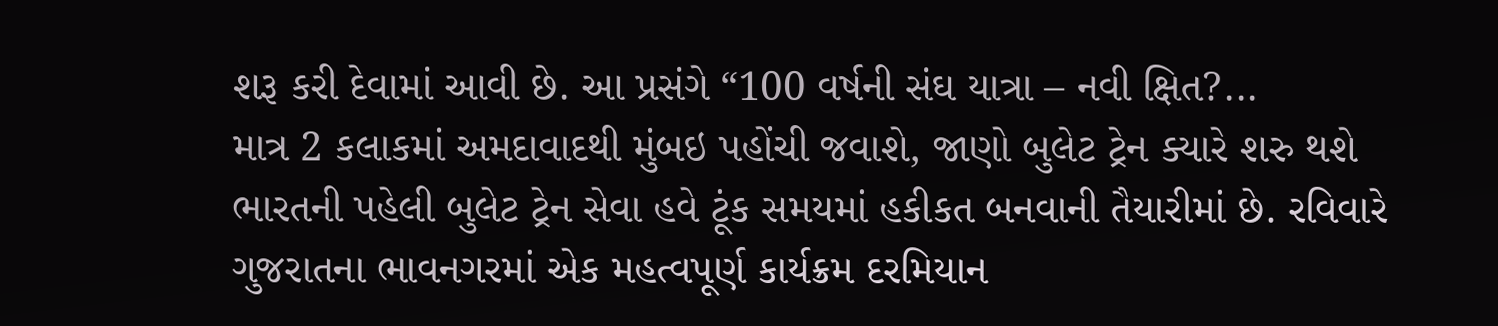શરૂ કરી દેવામાં આવી છે. આ પ્રસંગે “100 વર્ષની સંઘ યાત્રા – નવી ક્ષિત?...
માત્ર 2 કલાકમાં અમદાવાદથી મુંબઇ પહોંચી જવાશે, જાણો બુલેટ ટ્રેન ક્યારે શરુ થશે
ભારતની પહેલી બુલેટ ટ્રેન સેવા હવે ટૂંક સમયમાં હકીકત બનવાની તૈયારીમાં છે. રવિવારે ગુજરાતના ભાવનગરમાં એક મહત્વપૂર્ણ કાર્યક્રમ દરમિયાન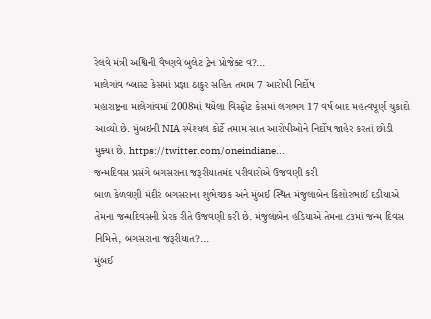રેલવે મંત્રી અશ્વિની વૈષ્ણવે બુલેટ ટ્રેન પ્રોજેક્ટ વ?...
માલેગાંવ બ્લાસ્ટ કેસમાં પ્રજ્ઞા ઠાકુર સહિત તમામ 7 આરોપી નિર્દોષ
મહારાષ્ટ્રના માલેગાંવમાં 2008માં થયેલા વિસ્ફોટ કેસમાં લગભગ 17 વર્ષ બાદ મહત્વપૂર્ણ ચુકાદો આવ્યો છે. મુંબઇની NIA સ્પેશ્યલ કોર્ટે તમામ સાત આરોપીઓને નિર્દોષ જાહેર કરતાં છોડી મુક્યા છે. https://twitter.com/oneindiane...
જન્મદિવસ પ્રસંગે બગસરાના જરૂરીયાતમંદ પરીવારોએ ઉજવણી કરી
બાળ કેળવણી મંદીર બગસરાના શુભેચ્છક અને મુંબઈ સ્થિત મંજુલાબેન કિશોરભાઈ દડીયાએ તેમના જન્મદિવસની પ્રેરક રીતે ઉજવણી કરી છે. મંજુલાબેન હડિયાએ તેમના ૮૩માં જન્મ દિવસ નિમિત્તે, બગસરાના જરૂરીયાત?...
મુંબઈ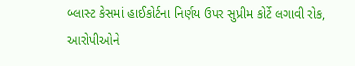બ્લાસ્ટ કેસમાં હાઈકોર્ટના નિર્ણય ઉપર સુપ્રીમ કોર્ટે લગાવી રોક, આરોપીઓને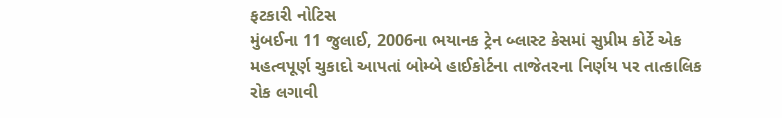ફટકારી નોટિસ
મુંબઈના 11 જુલાઈ, 2006ના ભયાનક ટ્રેન બ્લાસ્ટ કેસમાં સુપ્રીમ કોર્ટે એક મહત્વપૂર્ણ ચુકાદો આપતાં બોમ્બે હાઈકોર્ટના તાજેતરના નિર્ણય પર તાત્કાલિક રોક લગાવી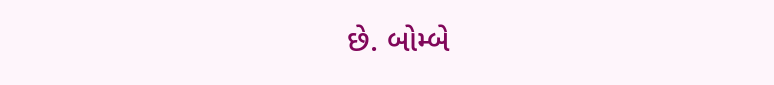છે. બોમ્બે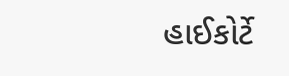હાઈકોર્ટે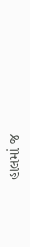હાલમાં જ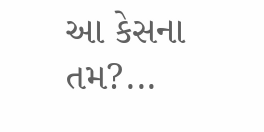આ કેસના તમ?...